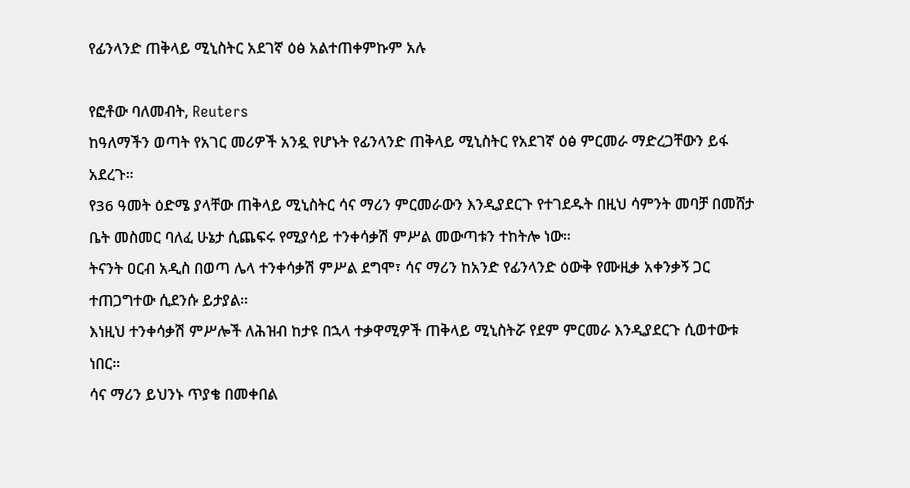የፊንላንድ ጠቅላይ ሚኒስትር አደገኛ ዕፅ አልተጠቀምኩም አሉ

የፎቶው ባለመብት, Reuters
ከዓለማችን ወጣት የአገር መሪዎች አንዷ የሆኑት የፊንላንድ ጠቅላይ ሚኒስትር የአደገኛ ዕፅ ምርመራ ማድረጋቸውን ይፋ አደረጉ።
የ36 ዓመት ዕድሜ ያላቸው ጠቅላይ ሚኒስትር ሳና ማሪን ምርመራውን እንዲያደርጉ የተገደዱት በዚህ ሳምንት መባቻ በመሸታ ቤት መስመር ባለፈ ሁኔታ ሲጨፍሩ የሚያሳይ ተንቀሳቃሽ ምሥል መውጣቱን ተከትሎ ነው።
ትናንት ዐርብ አዲስ በወጣ ሌላ ተንቀሳቃሽ ምሥል ደግሞ፣ ሳና ማሪን ከአንድ የፊንላንድ ዕውቅ የሙዚቃ አቀንቃኝ ጋር ተጠጋግተው ሲደንሱ ይታያል።
እነዚህ ተንቀሳቃሽ ምሥሎች ለሕዝብ ከታዩ በኋላ ተቃዋሚዎች ጠቅላይ ሚኒስትሯ የደም ምርመራ እንዲያደርጉ ሲወተውቱ ነበር።
ሳና ማሪን ይህንኑ ጥያቄ በመቀበል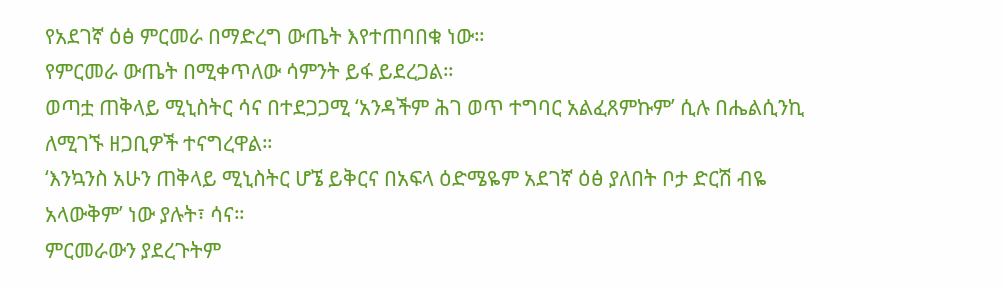የአደገኛ ዕፅ ምርመራ በማድረግ ውጤት እየተጠባበቁ ነው።
የምርመራ ውጤት በሚቀጥለው ሳምንት ይፋ ይደረጋል።
ወጣቷ ጠቅላይ ሚኒስትር ሳና በተደጋጋሚ ‘አንዳችም ሕገ ወጥ ተግባር አልፈጸምኩም’ ሲሉ በሔልሲንኪ ለሚገኙ ዘጋቢዎች ተናግረዋል።
‘እንኳንስ አሁን ጠቅላይ ሚኒስትር ሆኜ ይቅርና በአፍላ ዕድሜዬም አደገኛ ዕፅ ያለበት ቦታ ድርሽ ብዬ አላውቅም’ ነው ያሉት፣ ሳና።
ምርመራውን ያደረጉትም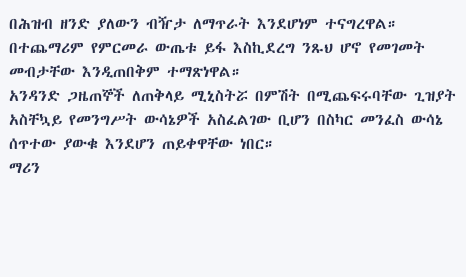በሕዝብ ዘንድ ያለውን ብዥታ ለማጥራት እንደሆነም ተናግረዋል።
በተጨማሪም የምርመራ ውጤቱ ይፋ እስኪደረግ ንጹህ ሆኖ የመገመት መብታቸው እንዲጠበቅም ተማጽነዋል።
አንዳንድ ጋዜጠኞች ለጠቅላይ ሚኒስትሯ በምሽት በሚጨፍሩባቸው ጊዝያት አስቸኳይ የመንግሥት ውሳኔዎች አስፈልገው ቢሆን በስካር መንፈስ ውሳኔ ሰጥተው ያውቁ እንደሆን ጠይቀዋቸው ነበር።
ማሪን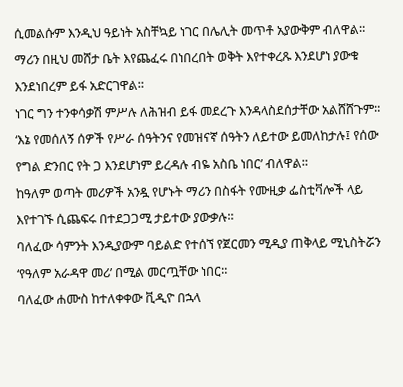ሲመልሱም እንዲህ ዓይነት አስቸኳይ ነገር በሌሊት መጥቶ አያውቅም ብለዋል።
ማሪን በዚህ መሸታ ቤት እየጨፈሩ በነበረበት ወቅት እየተቀረጹ እንደሆነ ያውቁ እንደነበረም ይፋ አድርገዋል።
ነገር ግን ተንቀሳቃሽ ምሥሉ ለሕዝብ ይፋ መደረጉ እንዳላስደሰታቸው አልሸሸጉም።
‘እኔ የመሰለኝ ሰዎች የሥራ ሰዓትንና የመዝናኛ ሰዓትን ለይተው ይመለከታሉ፤ የሰው የግል ድንበር የት ጋ እንደሆነም ይረዳሉ ብዬ አስቤ ነበር’ ብለዋል።
ከዓለም ወጣት መሪዎች አንዷ የሆኑት ማሪን በስፋት የሙዚቃ ፌስቲቫሎች ላይ እየተገኙ ሲጨፍሩ በተደጋጋሚ ታይተው ያውቃሉ።
ባለፈው ሳምንት እንዲያውም ባይልድ የተሰኘ የጀርመን ሚዲያ ጠቅላይ ሚኒስትሯን ‘የዓለም አራዳዋ መሪ’ በሚል መርጧቸው ነበር።
ባለፈው ሐሙስ ከተለቀቀው ቪዲዮ በኋላ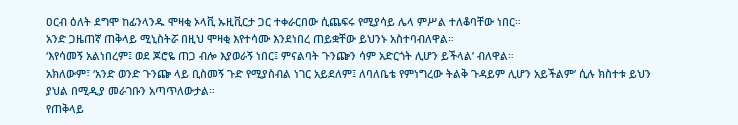ዐርብ ዕለት ደግሞ ከፊንላንዱ ሞዛቂ ኦላቪ ኡዚቪርታ ጋር ተቀራርበው ሲጨፍሩ የሚያሳይ ሌላ ምሥል ተለቆባቸው ነበር።
አንድ ጋዜጠኛ ጠቅላይ ሚኒስትሯ በዚህ ሞዛቂ እየተሳሙ እንደነበረ ጠይቋቸው ይህንኑ አስተባብለዋል።
‘እየሳመኝ አልነበረም፤ ወደ ጆሮዬ ጠጋ ብሎ እያወራኝ ነበር፤ ምናልባት ጉንጬን ሳም አድርጎት ሊሆን ይችላል’ ብለዋል።
አክለውም፣ ‘አንድ ወንድ ጉንጬ ላይ ቢስመኝ ጉድ የሚያስብል ነገር አይደለም፤ ለባለቤቴ የምነግረው ትልቅ ጉዳይም ሊሆን አይችልም’ ሲሉ ክስተቱ ይህን ያህል በሚዲያ መራገቡን አጣጥለውታል።
የጠቅላይ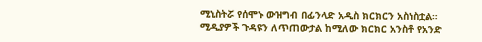ሚኒስትሯ የሰሞኑ ውዝግብ በፊንላድ አዲስ ክርክርን አስነስቷል።
ሚዲያዎች ጉዳዩን ለጥጠውታል ከሚለው ክርክር አንስቶ የአንድ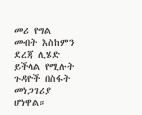መሪ የግል መብት እስከምን ደረጃ ሊሄድ ይችላል የሚሉት ጉዳዮች በስፋት መነጋገሪያ ሆነዋል።